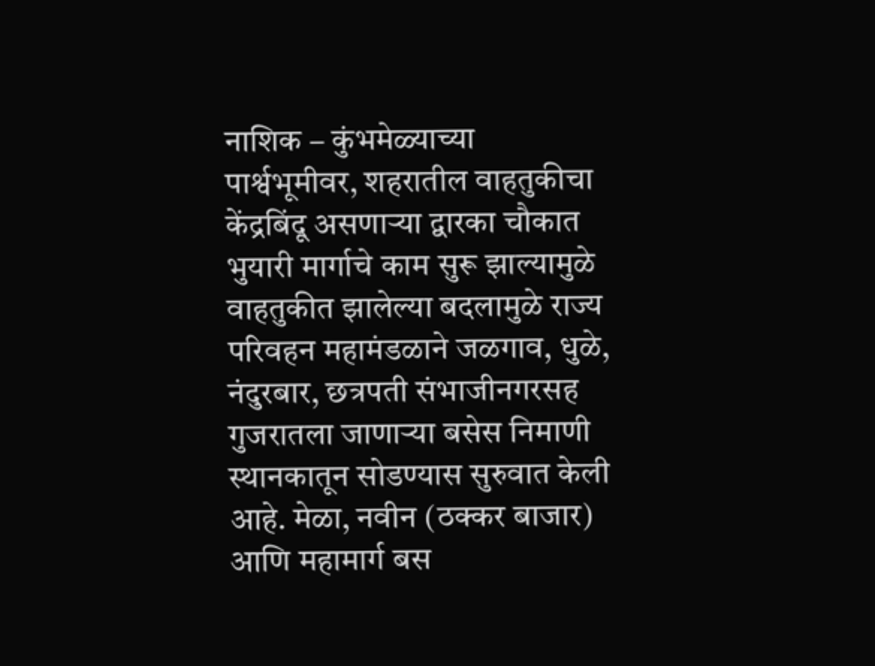नाशिक – कुंभमेळ्याच्या पार्श्वभूमीवर, शहरातील वाहतुकीचा केंद्रबिंदू असणाऱ्या द्वारका चौकात भुयारी मार्गाचे काम सुरू झाल्यामुळे वाहतुकीत झालेल्या बदलामुळे राज्य परिवहन महामंडळाने जळगाव, धुळे, नंदुरबार, छत्रपती संभाजीनगरसह गुजरातला जाणाऱ्या बसेस निमाणी स्थानकातून सोडण्यास सुरुवात केली आहे. मेळा, नवीन (ठक्कर बाजार) आणि महामार्ग बस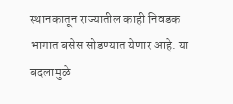स्थानकातून राज्यातील काही निवडक भागात बसेस सोडण्यात येणार आहे. या बदलामुळे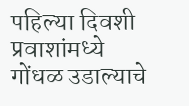पहिल्या दिवशी प्रवाशांमध्ये गोंधळ उडाल्याचे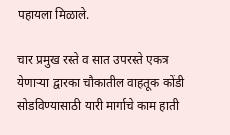पहायला मिळाले.

चार प्रमुख रस्ते व सात उपरस्ते एकत्र येणाऱ्या द्वारका चौकातील वाहतूक कोंडी सोडविण्यासाठी यारी मार्गाचे काम हाती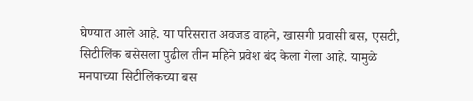घेण्यात आले आहे. या परिसरात अवजड वाहने, खासगी प्रवासी बस, एसटी, सिटीलिंक बसेसला पुढील तीन महिने प्रवेश बंद केला गेला आहे. यामुळे मनपाच्या सिटीलिंकच्या बस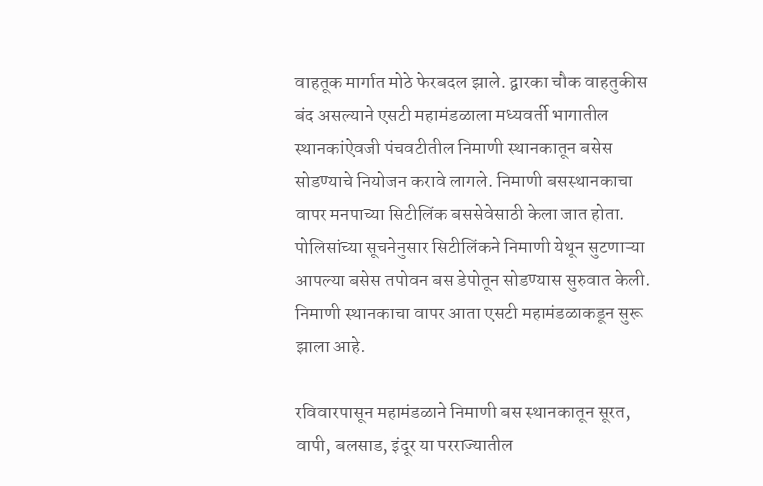वाहतूक मार्गात मोठे फेरबदल झाले. द्वारका चौक वाहतुकीस बंद असल्याने एसटी महामंडळाला मध्यवर्ती भागातील स्थानकांऐवजी पंचवटीतील निमाणी स्थानकातून बसेस सोडण्याचे नियोजन करावे लागले. निमाणी बसस्थानकाचा वापर मनपाच्या सिटीलिंक बससेवेसाठी केला जात होता. पोलिसांच्या सूचनेनुसार सिटीलिंकने निमाणी येथून सुटणाऱ्या आपल्या बसेस तपोवन बस डेपोतून सोडण्यास सुरुवात केली. निमाणी स्थानकाचा वापर आता एसटी महामंडळाकडून सुरू झाला आहे.

रविवारपासून महामंडळाने निमाणी बस स्थानकातून सूरत, वापी, बलसाड, इंदूर या परराज्यातील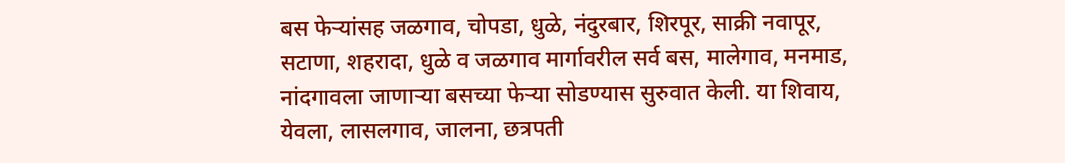बस फेऱ्यांसह जळगाव, चोपडा, धुळे, नंदुरबार, शिरपूर, साक्री नवापूर, सटाणा, शहरादा, धुळे व जळगाव मार्गावरील सर्व बस, मालेगाव, मनमाड, नांदगावला जाणाऱ्या बसच्या फेऱ्या सोडण्यास सुरुवात केली. या शिवाय, येवला, लासलगाव, जालना, छत्रपती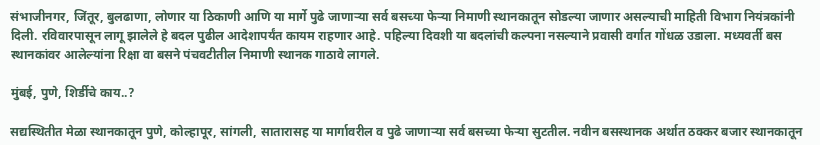संभाजीनगर, जिंतूर, बुलढाणा, लोणार या ठिकाणी आणि या मार्गे पुढे जाणाऱ्या सर्व बसच्या फेऱ्या निमाणी स्थानकातून सोडल्या जाणार असल्याची माहिती विभाग नियंत्रकांनी दिली. रविवारपासून लागू झालेले हे बदल पुढील आदेशापर्यंत कायम राहणार आहे. पहिल्या दिवशी या बदलांची कल्पना नसल्याने प्रवासी वर्गात गोंधळ उडाला. मध्यवर्ती बस स्थानकांवर आलेल्यांना रिक्षा वा बसने पंचवटीतील निमाणी स्थानक गाठावे लागले.

मुंबई, पुणे, शिर्डीचे काय..?

सद्यस्थितीत मेळा स्थानकातून पुणे, कोल्हापूर, सांगली, सातारासह या मार्गावरील व पुढे जाणाऱ्या सर्व बसच्या फेऱ्या सुटतील. नवीन बसस्थानक अर्थात ठक्कर बजार स्थानकातून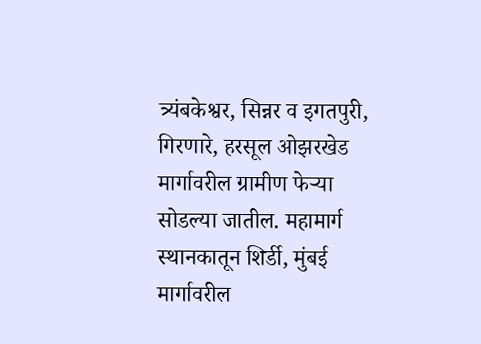त्र्यंबकेश्वर, सिन्नर व इगतपुरी, गिरणारे, हरसूल ओझरखेड मार्गावरील ग्रामीण फेऱ्या सोडल्या जातील. महामार्ग स्थानकातून शिर्डी, मुंबई मार्गावरील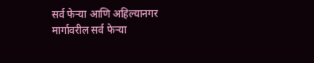सर्व फेऱ्या आणि अहिल्यानगर मार्गावरील सर्व फेऱ्या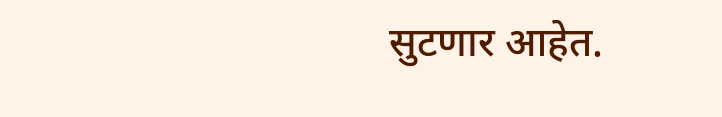सुटणार आहेत.